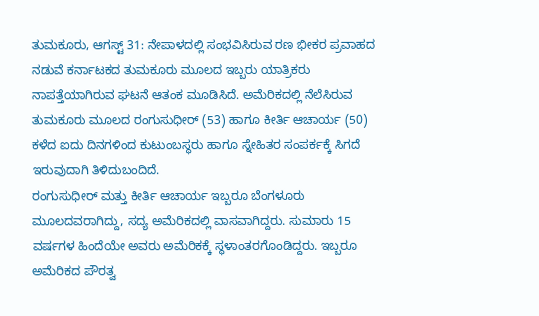ತುಮಕೂರು, ಆಗಸ್ಟ್ 31: ನೇಪಾಳದಲ್ಲಿ ಸಂಭವಿಸಿರುವ ರಣ ಭೀಕರ ಪ್ರವಾಹದ ನಡುವೆ ಕರ್ನಾಟಕದ ತುಮಕೂರು ಮೂಲದ ಇಬ್ಬರು ಯಾತ್ರಿಕರು ನಾಪತ್ತೆಯಾಗಿರುವ ಘಟನೆ ಆತಂಕ ಮೂಡಿಸಿದೆ. ಅಮೆರಿಕದಲ್ಲಿ ನೆಲೆಸಿರುವ ತುಮಕೂರು ಮೂಲದ ರಂಗುಸುಧೀರ್ (53) ಹಾಗೂ ಕೀರ್ತಿ ಆಚಾರ್ಯ (50) ಕಳೆದ ಐದು ದಿನಗಳಿಂದ ಕುಟುಂಬಸ್ಥರು ಹಾಗೂ ಸ್ನೇಹಿತರ ಸಂಪರ್ಕಕ್ಕೆ ಸಿಗದೆ ಇರುವುದಾಗಿ ತಿಳಿದುಬಂದಿದೆ.
ರಂಗುಸುಧೀರ್ ಮತ್ತು ಕೀರ್ತಿ ಆಚಾರ್ಯ ಇಬ್ಬರೂ ಬೆಂಗಳೂರು ಮೂಲದವರಾಗಿದ್ದು, ಸದ್ಯ ಅಮೆರಿಕದಲ್ಲಿ ವಾಸವಾಗಿದ್ದರು. ಸುಮಾರು 15 ವರ್ಷಗಳ ಹಿಂದೆಯೇ ಅವರು ಅಮೆರಿಕಕ್ಕೆ ಸ್ಥಳಾಂತರಗೊಂಡಿದ್ದರು. ಇಬ್ಬರೂ ಅಮೆರಿಕದ ಪೌರತ್ವ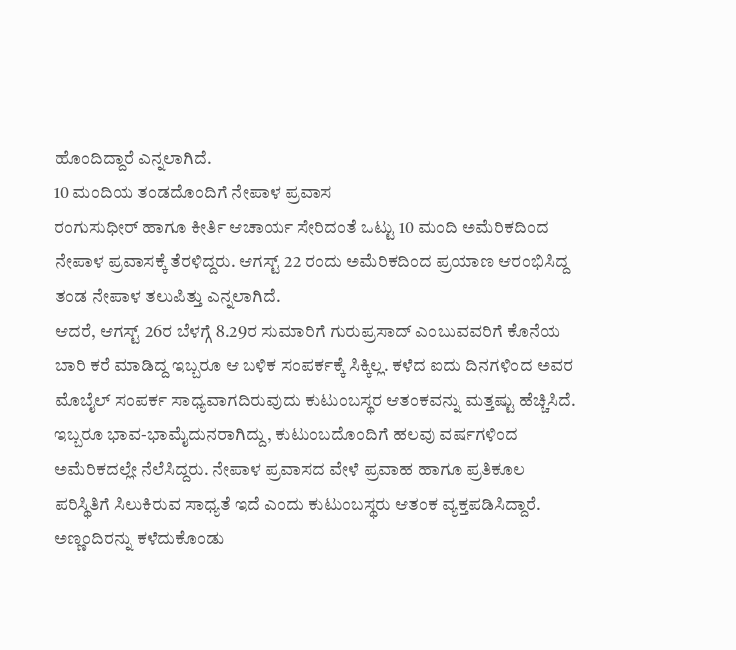ಹೊಂದಿದ್ದಾರೆ ಎನ್ನಲಾಗಿದೆ.
10 ಮಂದಿಯ ತಂಡದೊಂದಿಗೆ ನೇಪಾಳ ಪ್ರವಾಸ
ರಂಗುಸುಧೀರ್ ಹಾಗೂ ಕೀರ್ತಿ ಆಚಾರ್ಯ ಸೇರಿದಂತೆ ಒಟ್ಟು 10 ಮಂದಿ ಅಮೆರಿಕದಿಂದ ನೇಪಾಳ ಪ್ರವಾಸಕ್ಕೆ ತೆರಳಿದ್ದರು. ಆಗಸ್ಟ್ 22 ರಂದು ಅಮೆರಿಕದಿಂದ ಪ್ರಯಾಣ ಆರಂಭಿಸಿದ್ದ ತಂಡ ನೇಪಾಳ ತಲುಪಿತ್ತು ಎನ್ನಲಾಗಿದೆ.
ಆದರೆ, ಆಗಸ್ಟ್ 26ರ ಬೆಳಗ್ಗೆ 8.29ರ ಸುಮಾರಿಗೆ ಗುರುಪ್ರಸಾದ್ ಎಂಬುವವರಿಗೆ ಕೊನೆಯ ಬಾರಿ ಕರೆ ಮಾಡಿದ್ದ ಇಬ್ಬರೂ ಆ ಬಳಿಕ ಸಂಪರ್ಕಕ್ಕೆ ಸಿಕ್ಕಿಲ್ಲ. ಕಳೆದ ಐದು ದಿನಗಳಿಂದ ಅವರ ಮೊಬೈಲ್ ಸಂಪರ್ಕ ಸಾಧ್ಯವಾಗದಿರುವುದು ಕುಟುಂಬಸ್ಥರ ಆತಂಕವನ್ನು ಮತ್ತಷ್ಟು ಹೆಚ್ಚಿಸಿದೆ.
ಇಬ್ಬರೂ ಭಾವ-ಭಾಮೈದುನರಾಗಿದ್ದು, ಕುಟುಂಬದೊಂದಿಗೆ ಹಲವು ವರ್ಷಗಳಿಂದ ಅಮೆರಿಕದಲ್ಲೇ ನೆಲೆಸಿದ್ದರು. ನೇಪಾಳ ಪ್ರವಾಸದ ವೇಳೆ ಪ್ರವಾಹ ಹಾಗೂ ಪ್ರತಿಕೂಲ ಪರಿಸ್ಥಿತಿಗೆ ಸಿಲುಕಿರುವ ಸಾಧ್ಯತೆ ಇದೆ ಎಂದು ಕುಟುಂಬಸ್ಥರು ಆತಂಕ ವ್ಯಕ್ತಪಡಿಸಿದ್ದಾರೆ.
ಅಣ್ಣಂದಿರನ್ನು ಕಳೆದುಕೊಂಡು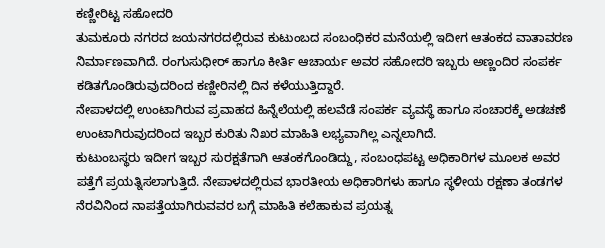ಕಣ್ಣೀರಿಟ್ಟ ಸಹೋದರಿ
ತುಮಕೂರು ನಗರದ ಜಯನಗರದಲ್ಲಿರುವ ಕುಟುಂಬದ ಸಂಬಂಧಿಕರ ಮನೆಯಲ್ಲಿ ಇದೀಗ ಆತಂಕದ ವಾತಾವರಣ ನಿರ್ಮಾಣವಾಗಿದೆ. ರಂಗುಸುಧೀರ್ ಹಾಗೂ ಕೀರ್ತಿ ಆಚಾರ್ಯ ಅವರ ಸಹೋದರಿ ಇಬ್ಬರು ಅಣ್ಣಂದಿರ ಸಂಪರ್ಕ ಕಡಿತಗೊಂಡಿರುವುದರಿಂದ ಕಣ್ಣೀರಿನಲ್ಲಿ ದಿನ ಕಳೆಯುತ್ತಿದ್ದಾರೆ.
ನೇಪಾಳದಲ್ಲಿ ಉಂಟಾಗಿರುವ ಪ್ರವಾಹದ ಹಿನ್ನೆಲೆಯಲ್ಲಿ ಹಲವೆಡೆ ಸಂಪರ್ಕ ವ್ಯವಸ್ಥೆ ಹಾಗೂ ಸಂಚಾರಕ್ಕೆ ಅಡಚಣೆ ಉಂಟಾಗಿರುವುದರಿಂದ ಇಬ್ಬರ ಕುರಿತು ನಿಖರ ಮಾಹಿತಿ ಲಭ್ಯವಾಗಿಲ್ಲ ಎನ್ನಲಾಗಿದೆ.
ಕುಟುಂಬಸ್ಥರು ಇದೀಗ ಇಬ್ಬರ ಸುರಕ್ಷತೆಗಾಗಿ ಆತಂಕಗೊಂಡಿದ್ದು, ಸಂಬಂಧಪಟ್ಟ ಅಧಿಕಾರಿಗಳ ಮೂಲಕ ಅವರ ಪತ್ತೆಗೆ ಪ್ರಯತ್ನಿಸಲಾಗುತ್ತಿದೆ. ನೇಪಾಳದಲ್ಲಿರುವ ಭಾರತೀಯ ಅಧಿಕಾರಿಗಳು ಹಾಗೂ ಸ್ಥಳೀಯ ರಕ್ಷಣಾ ತಂಡಗಳ ನೆರವಿನಿಂದ ನಾಪತ್ತೆಯಾಗಿರುವವರ ಬಗ್ಗೆ ಮಾಹಿತಿ ಕಲೆಹಾಕುವ ಪ್ರಯತ್ನ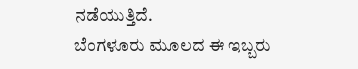ನಡೆಯುತ್ತಿದೆ.
ಬೆಂಗಳೂರು ಮೂಲದ ಈ ಇಬ್ಬರು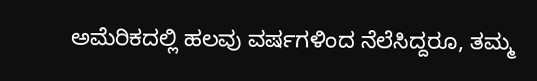ಅಮೆರಿಕದಲ್ಲಿ ಹಲವು ವರ್ಷಗಳಿಂದ ನೆಲೆಸಿದ್ದರೂ, ತಮ್ಮ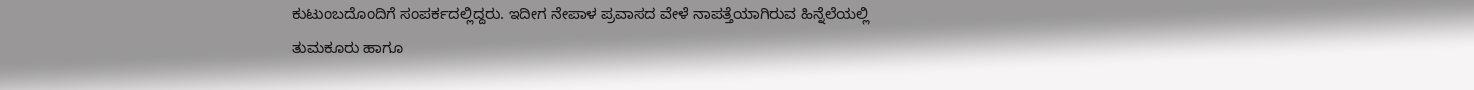ಕುಟುಂಬದೊಂದಿಗೆ ಸಂಪರ್ಕದಲ್ಲಿದ್ದರು. ಇದೀಗ ನೇಪಾಳ ಪ್ರವಾಸದ ವೇಳೆ ನಾಪತ್ತೆಯಾಗಿರುವ ಹಿನ್ನೆಲೆಯಲ್ಲಿ ತುಮಕೂರು ಹಾಗೂ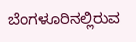ಬೆಂಗಳೂರಿನಲ್ಲಿರುವ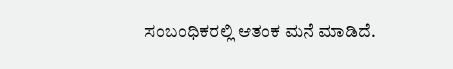ಸಂಬಂಧಿಕರಲ್ಲಿ ಆತಂಕ ಮನೆ ಮಾಡಿದೆ.